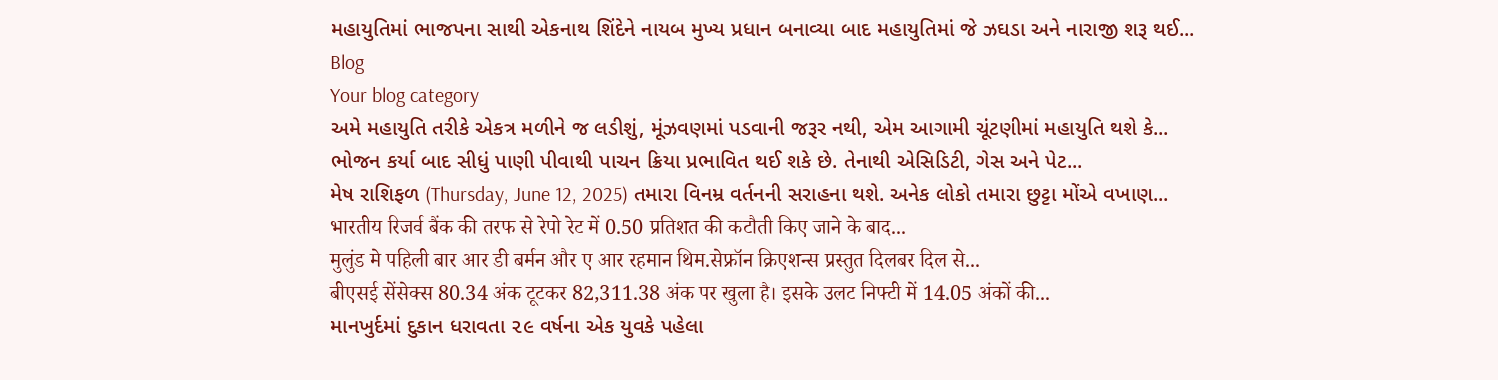મહાયુતિમાં ભાજપના સાથી એકનાથ શિંદેને નાયબ મુખ્ય પ્રધાન બનાવ્યા બાદ મહાયુતિમાં જે ઝઘડા અને નારાજી શરૂ થઈ...
Blog
Your blog category
અમે મહાયુતિ તરીકે એકત્ર મળીને જ લડીશું, મૂંઝવણમાં પડવાની જરૂર નથી, એમ આગામી ચૂંટણીમાં મહાયુતિ થશે કે...
ભોજન કર્યા બાદ સીધું પાણી પીવાથી પાચન ક્રિયા પ્રભાવિત થઈ શકે છે. તેનાથી એસિડિટી, ગેસ અને પેટ...
મેષ રાશિફળ (Thursday, June 12, 2025) તમારા વિનમ્ર વર્તનની સરાહના થશે. અનેક લોકો તમારા છુટ્ટા મોંએ વખાણ...
भारतीय रिजर्व बैंक की तरफ से रेपो रेट में 0.50 प्रतिशत की कटौती किए जाने के बाद...
मुलुंड मे पहिली बार आर डी बर्मन और ए आर रहमान थिम.सेफ्रॉन क्रिएशन्स प्रस्तुत दिलबर दिल से...
बीएसई सेंसेक्स 80.34 अंक टूटकर 82,311.38 अंक पर खुला है। इसके उलट निफ्टी में 14.05 अंकों की...
માનખુર્દમાં દુકાન ધરાવતા ૨૯ વર્ષના એક યુવકે પહેલા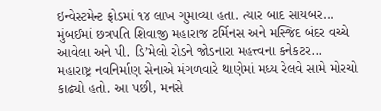ઇન્વેસ્ટમેન્ટ ફ્રોડમાં ૧૪ લાખ ગુમાવ્યા હતા. ત્યાર બાદ સાયબર...
મુંબઈમાં છત્રપતિ શિવાજી મહારાજ ટર્મિનસ અને મસ્જિદ બંદર વચ્ચે આવેલા અને પી. ડિ’મેલો રોડને જોડનારા મહત્ત્વના કનેકટર...
મહારાષ્ટ્ર નવનિર્માણ સેનાએ મંગળવારે થાણેમાં મધ્ય રેલવે સામે મોરચો કાઢ્યો હતો. આ પછી, મનસે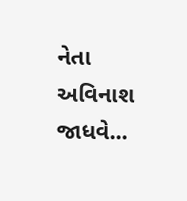નેતા અવિનાશ જાધવે...